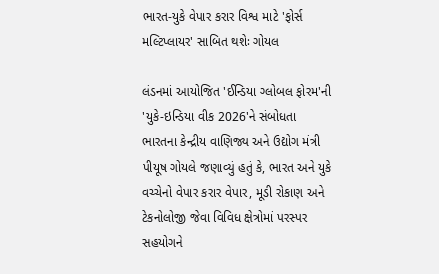ભારત-યુકે વેપાર કરાર વિશ્વ માટે 'ફોર્સ મલ્ટિપ્લાયર' સાબિત થશેઃ ગોયલ

લંડનમાં આયોજિત 'ઈન્ડિયા ગ્લોબલ ફોરમ'ની 'યુકે-ઇન્ડિયા વીક 2026'ને સંબોધતા ભારતના કેન્દ્રીય વાણિજ્ય અને ઉદ્યોગ મંત્રી પીયૂષ ગોયલે જણાવ્યું હતું કે, ભારત અને યુકે વચ્ચેનો વેપાર કરાર વેપાર, મૂડી રોકાણ અને ટેકનોલોજી જેવા વિવિધ ક્ષેત્રોમાં પરસ્પર સહયોગને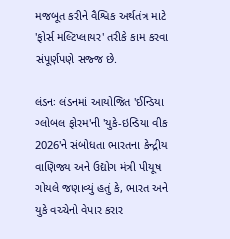મજબૂત કરીને વૈશ્વિક અર્થતંત્ર માટે 'ફોર્સ મલ્ટિપ્લાયર' તરીકે કામ કરવા સંપૂર્ણપણે સજ્જ છે.

લંડનઃ લંડનમાં આયોજિત 'ઈન્ડિયા ગ્લોબલ ફોરમ'ની 'યુકે-ઇન્ડિયા વીક 2026'ને સંબોધતા ભારતના કેન્દ્રીય વાણિજ્ય અને ઉદ્યોગ મંત્રી પીયૂષ ગોયલે જણાવ્યું હતું કે, ભારત અને યુકે વચ્ચેનો વેપાર કરાર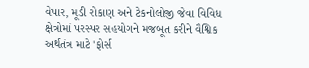વેપાર, મૂડી રોકાણ અને ટેકનોલોજી જેવા વિવિધ ક્ષેત્રોમાં પરસ્પર સહયોગને મજબૂત કરીને વૈશ્વિક અર્થતંત્ર માટે 'ફોર્સ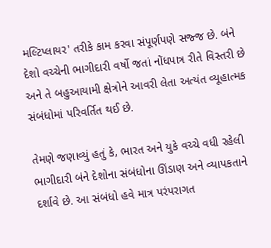મલ્ટિપ્લાયર' તરીકે કામ કરવા સંપૂર્ણપણે સજ્જ છે. બંને દેશો વચ્ચેની ભાગીદારી વર્ષો જતાં નોંધપાત્ર રીતે વિસ્તરી છે અને તે બહુઆયામી ક્ષેત્રોને આવરી લેતા અત્યંત વ્યૂહાત્મક સંબંધોમાં પરિવર્તિત થઈ છે.

તેમણે જણાવ્યું હતું કે, ભારત અને યુકે વચ્ચે વધી રહેલી ભાગીદારી બંને દેશોના સંબંધોના ઊંડાણ અને વ્યાપકતાને દર્શાવે છે. આ સંબંધો હવે માત્ર પરંપરાગત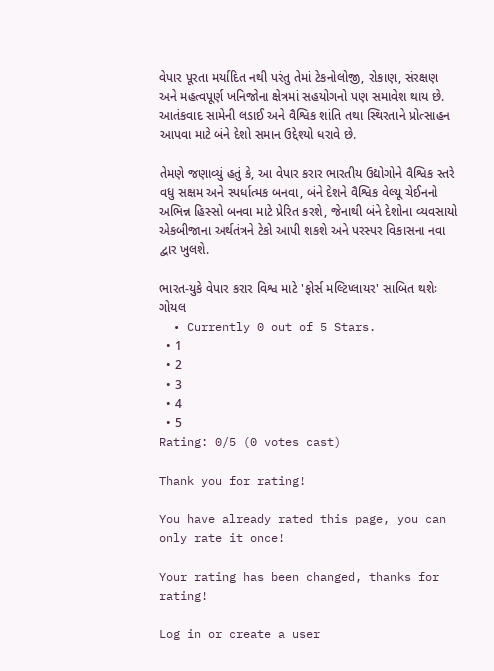વેપાર પૂરતા મર્યાદિત નથી પરંતુ તેમાં ટેકનોલોજી, રોકાણ, સંરક્ષણ અને મહત્વપૂર્ણ ખનિજોના ક્ષેત્રમાં સહયોગનો પણ સમાવેશ થાય છે. આતંકવાદ સામેની લડાઈ અને વૈશ્વિક શાંતિ તથા સ્થિરતાને પ્રોત્સાહન આપવા માટે બંને દેશો સમાન ઉદ્દેશ્યો ધરાવે છે.

તેમણે જણાવ્યું હતું કે, આ વેપાર કરાર ભારતીય ઉદ્યોગોને વૈશ્વિક સ્તરે વધુ સક્ષમ અને સ્પર્ધાત્મક બનવા, બંને દેશને વૈશ્વિક વેલ્યૂ ચેઈનનો અભિન્ન હિસ્સો બનવા માટે પ્રેરિત કરશે, જેનાથી બંને દેશોના વ્યવસાયો એકબીજાના અર્થતંત્રને ટેકો આપી શકશે અને પરસ્પર વિકાસના નવા દ્વાર ખુલશે.

ભારત-યુકે વેપાર કરાર વિશ્વ માટે 'ફોર્સ મલ્ટિપ્લાયર' સાબિત થશેઃ ગોયલ
  • Currently 0 out of 5 Stars.
  • 1
  • 2
  • 3
  • 4
  • 5
Rating: 0/5 (0 votes cast)

Thank you for rating!

You have already rated this page, you can only rate it once!

Your rating has been changed, thanks for rating!

Log in or create a user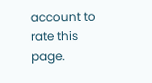account to rate this page.